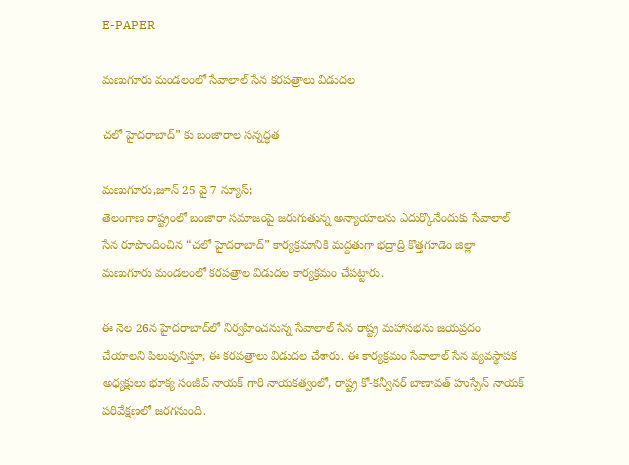E-PAPER

మణుగూరు మండలంలో సేవాలాల్ సేన కరపత్రాలు విడుదల

చలో హైదరాబాద్” కు బంజారాల సన్నద్ధత

మణుగూరు,జూన్ 25 వై 7 న్యూస్;
తెలంగాణ రాష్ట్రంలో బంజారా సమాజంపై జరుగుతున్న అన్యాయాలను ఎదుర్కొనేందుకు సేవాలాల్ సేన రూపొందించిన “చలో హైదరాబాద్” కార్యక్రమానికి మద్దతుగా భద్రాద్రి కొత్తగూడెం జిల్లా మణుగూరు మండలంలో కరపత్రాల విడుదల కార్యక్రమం చేపట్టారు.

ఈ నెల 26న హైదరాబాద్‌లో నిర్వహించనున్న సేవాలాల్ సేన రాష్ట్ర మహాసభను జయప్రదం చేయాలని పిలుపునిస్తూ, ఈ కరపత్రాలు విడుదల చేశారు. ఈ కార్యక్రమం సేవాలాల్ సేన వ్యవస్థాపక అధ్యక్షులు భూక్య సంజీవ్ నాయక్ గారి నాయకత్వంలో, రాష్ట్ర కో-కన్వీనర్ బాణావత్ హుస్సేన్ నాయక్ పరివేక్షణలో జరగనుంది.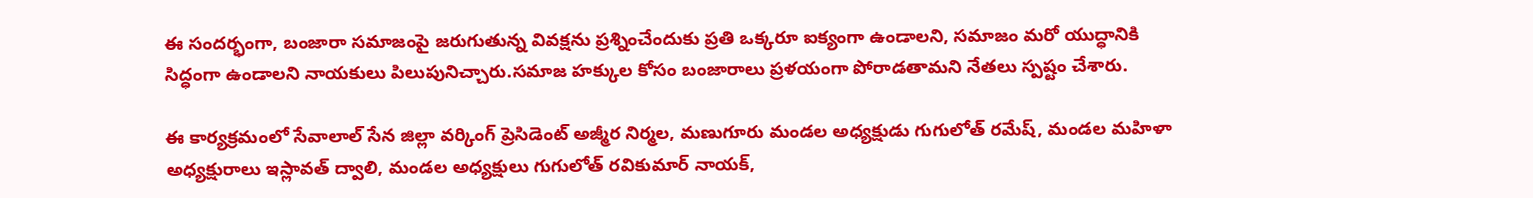ఈ సందర్భంగా, బంజారా సమాజంపై జరుగుతున్న వివక్షను ప్రశ్నించేందుకు ప్రతి ఒక్కరూ ఐక్యంగా ఉండాలని, సమాజం మరో యుద్ధానికి సిద్ధంగా ఉండాలని నాయకులు పిలుపునిచ్చారు.సమాజ హక్కుల కోసం బంజారాలు ప్రళయంగా పోరాడతామని నేతలు స్పష్టం చేశారు.

ఈ కార్యక్రమంలో సేవాలాల్ సేన జిల్లా వర్కింగ్ ప్రెసిడెంట్ అజ్మీర నిర్మల, మణుగూరు మండల అధ్యక్షుడు గుగులోత్ రమేష్, మండల మహిళా అధ్యక్షురాలు ఇస్లావత్ ద్వాలి, మండల అధ్యక్షులు గుగులోత్ రవికుమార్ నాయక్,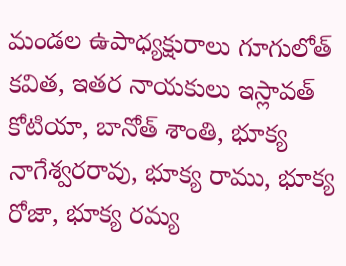మండల ఉపాధ్యక్షురాలు గూగులోత్ కవిత, ఇతర నాయకులు ఇస్లావత్ కోటియా, బానోత్ శాంతి, భూక్య నాగేశ్వరరావు, భూక్య రాము, భూక్య రోజా, భూక్య రమ్య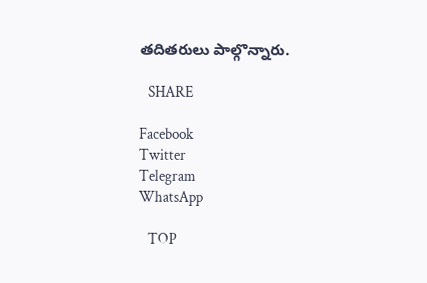తదితరులు పాల్గొన్నారు.

   SHARE

Facebook
Twitter
Telegram
WhatsApp

   TOP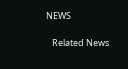NEWS

   Related News